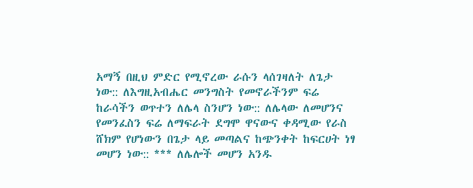አማኝ በዚህ ምድር የሚኖረው ራሱን ላሰገዛለት ለጌታ ነው:: ለእግዚአብሔር መንግስት የመኖራችንም ፍሬ ከራሳችን ወጥተን ለሌላ ስንሆን ነው:: ለሌላው ለመሆንና የመንፈስን ፍሬ ለማፍራት ደግሞ ዋናውና ቀዳሚው የራስ ሸክም የሆነውን በጌታ ላይ መጣልና ከጭንቀት ከፍርሀት ነፃ መሆን ነው:: *** ለሌሎች መሆን አንዱ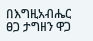በእግዚአብሔር ፀጋ ታግዘን ዋጋ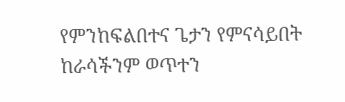የምንከፍልበተና ጌታን የምናሳይበት ከራሳችንም ወጥተን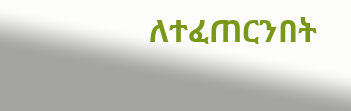ለተፈጠርንበት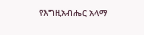የእግዚአብሔር አላማ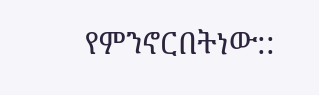የምንኖርበትነው::